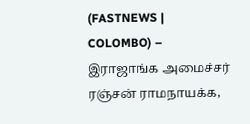(FASTNEWS | COLOMBO) – இராஜாங்க அமைச்சர் ரஞ்சன் ராமநாயக்க,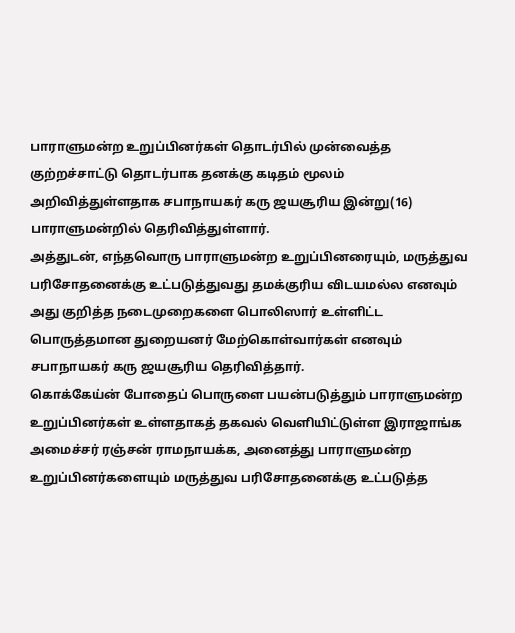பாராளுமன்ற உறுப்பினர்கள் தொடர்பில் முன்வைத்த குற்றச்சாட்டு தொடர்பாக தனக்கு கடிதம் மூலம் அறிவித்துள்ளதாக சபாநாயகர் கரு ஜயசூரிய இன்று(16) பாராளுமன்றில் தெரிவித்துள்ளார்.
அத்துடன், எந்தவொரு பாராளுமன்ற உறுப்பினரையும், மருத்துவ பரிசோதனைக்கு உட்படுத்துவது தமக்குரிய விடயமல்ல எனவும் அது குறித்த நடைமுறைகளை பொலிஸார் உள்ளிட்ட பொருத்தமான துறையனர் மேற்கொள்வார்கள் எனவும் சபாநாயகர் கரு ஜயசூரிய தெரிவித்தார்.
கொக்கேய்ன் போதைப் பொருளை பயன்படுத்தும் பாராளுமன்ற உறுப்பினர்கள் உள்ளதாகத் தகவல் வெளியிட்டுள்ள இராஜாங்க அமைச்சர் ரஞ்சன் ராமநாயக்க, அனைத்து பாராளுமன்ற உறுப்பினர்களையும் மருத்துவ பரிசோதனைக்கு உட்படுத்த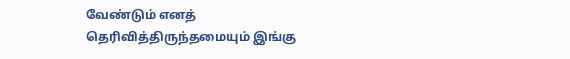வேண்டும் எனத் தெரிவித்திருந்தமையும் இங்கு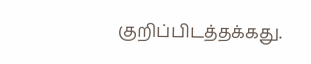குறிப்பிடத்தக்கது.